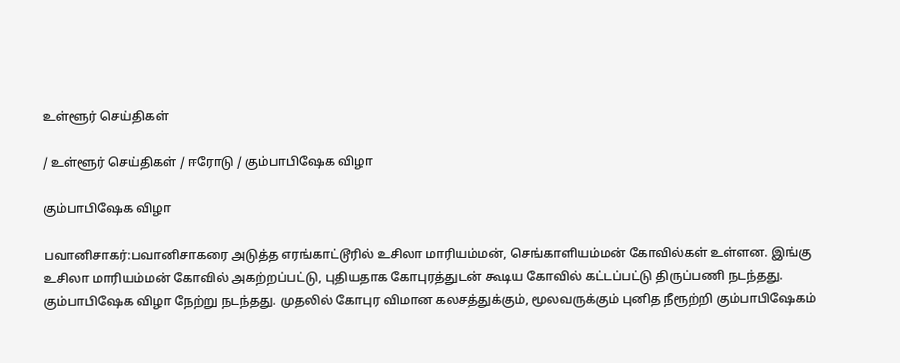உள்ளூர் செய்திகள்

/ உள்ளூர் செய்திகள் / ஈரோடு / கும்பாபிஷேக விழா

கும்பாபிஷேக விழா

பவானிசாகர்:பவானிசாகரை அடுத்த எரங்காட்டூரில் உசிலா மாரியம்மன், செங்காளியம்மன் கோவில்கள் உள்ளன. இங்கு உசிலா மாரியம்மன் கோவில் அகற்றப்பட்டு, புதியதாக கோபுரத்துடன் கூடிய கோவில் கட்டப்பட்டு திருப்பணி நடந்தது. கும்பாபிஷேக விழா நேற்று நடந்தது. முதலில் கோபுர விமான கலசத்துக்கும், மூலவருக்கும் புனித நீரூற்றி கும்பாபிஷேகம்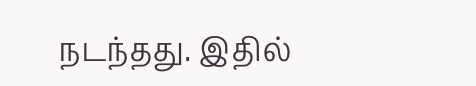நடந்தது. இதில்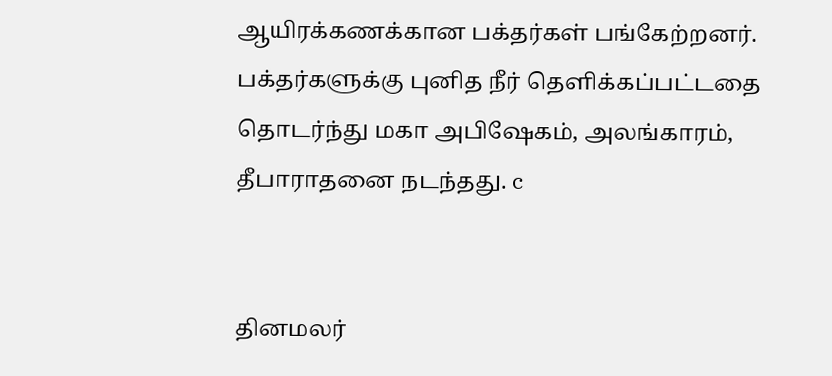ஆயிரக்கணக்கான பக்தர்கள் பங்கேற்றனர். பக்தர்களுக்கு புனித நீர் தெளிக்கப்பட்டதை தொடர்ந்து மகா அபிஷேகம், அலங்காரம், தீபாராதனை நடந்தது. c


தினமலர்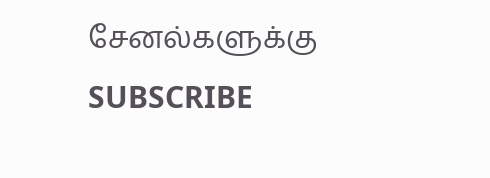சேனல்களுக்கு SUBSCRIBE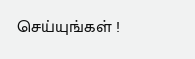செய்யுங்கள் !